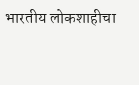भारतीय लोकशाहीचा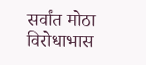सर्वांत मोठा विरोधाभास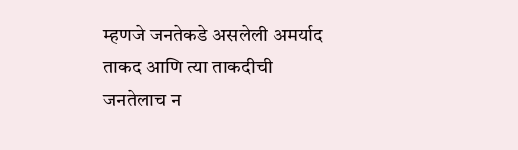म्हणजे जनतेकडे असलेली अमर्याद ताकद आणि त्या ताकदीची जनतेलाच न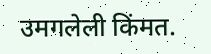उमगलेली किंमत.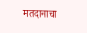मतदानाचा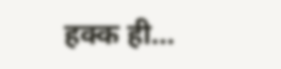हक्क ही…